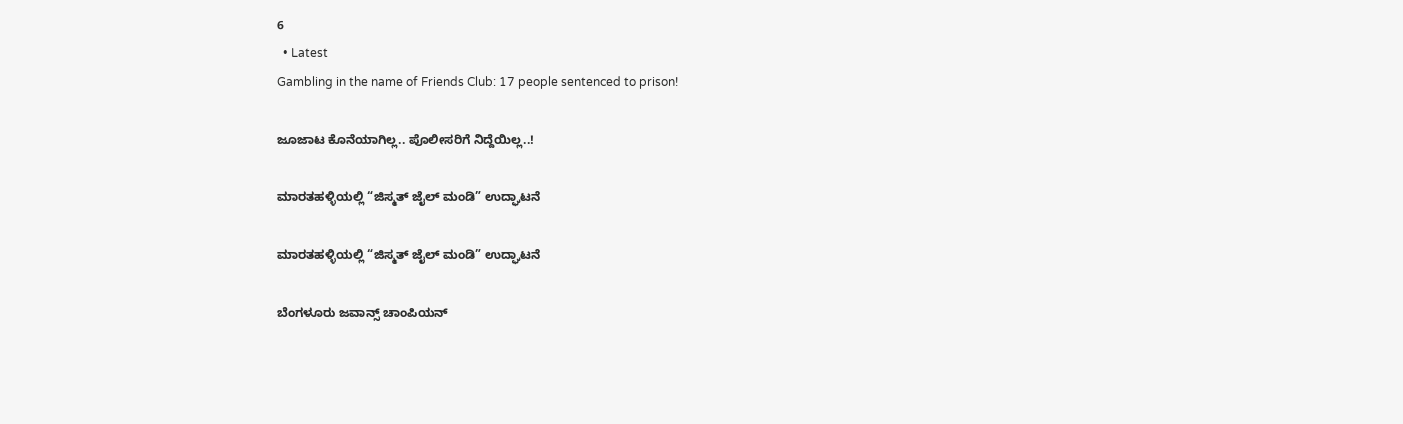6
  • Latest
Gambling in the name of Friends Club: 17 people sentenced to prison!

ಜೂಜಾಟ ಕೊನೆಯಾಗಿಲ್ಲ.. ಪೊಲೀಸರಿಗೆ ನಿದ್ದೆಯಿಲ್ಲ..!

ಮಾರತಹಳ್ಳಿಯಲ್ಲಿ “ಜಿಸ್ಮತ್ ಜೈಲ್ ಮಂಡಿ” ಉದ್ಘಾಟನೆ

ಮಾರತಹಳ್ಳಿಯಲ್ಲಿ “ಜಿಸ್ಮತ್ ಜೈಲ್ ಮಂಡಿ” ಉದ್ಘಾಟನೆ

ಬೆಂಗಳೂರು ಜವಾನ್ಸ್ ಚಾಂಪಿಯನ್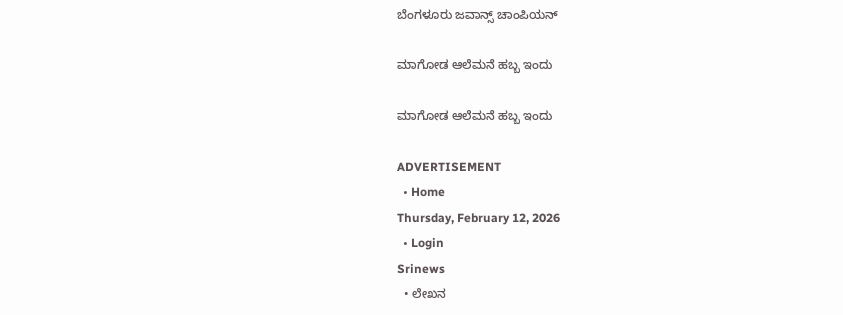ಬೆಂಗಳೂರು ಜವಾನ್ಸ್ ಚಾಂಪಿಯನ್

ಮಾಗೋಡ ಆಲೆಮನೆ ಹಬ್ಬ ಇಂದು

ಮಾಗೋಡ ಆಲೆಮನೆ ಹಬ್ಬ ಇಂದು

ADVERTISEMENT
  • Home
Thursday, February 12, 2026
  • Login
Srinews
  • ಲೇಖನ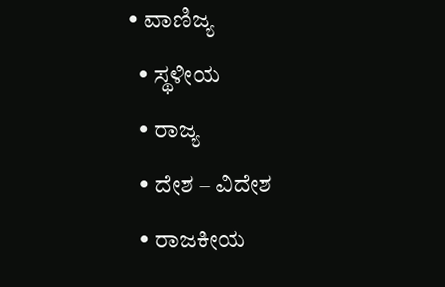• ವಾಣಿಜ್ಯ
  • ಸ್ಥಳೀಯ
  • ರಾಜ್ಯ
  • ದೇಶ – ವಿದೇಶ
  • ರಾಜಕೀಯ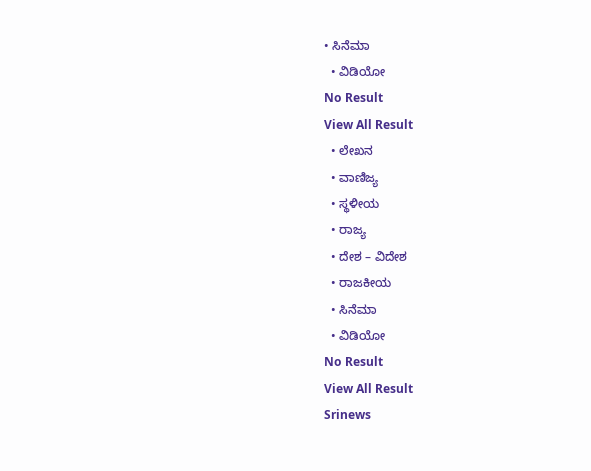• ಸಿನೆಮಾ
  • ವಿಡಿಯೋ
No Result
View All Result
  • ಲೇಖನ
  • ವಾಣಿಜ್ಯ
  • ಸ್ಥಳೀಯ
  • ರಾಜ್ಯ
  • ದೇಶ – ವಿದೇಶ
  • ರಾಜಕೀಯ
  • ಸಿನೆಮಾ
  • ವಿಡಿಯೋ
No Result
View All Result
Srinews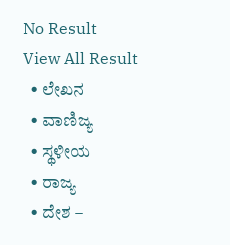No Result
View All Result
  • ಲೇಖನ
  • ವಾಣಿಜ್ಯ
  • ಸ್ಥಳೀಯ
  • ರಾಜ್ಯ
  • ದೇಶ –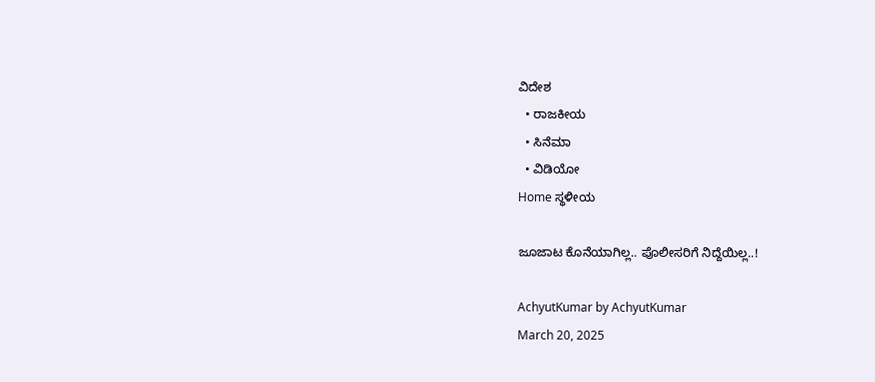ವಿದೇಶ
  • ರಾಜಕೀಯ
  • ಸಿನೆಮಾ
  • ವಿಡಿಯೋ
Home ಸ್ಥಳೀಯ

ಜೂಜಾಟ ಕೊನೆಯಾಗಿಲ್ಲ.. ಪೊಲೀಸರಿಗೆ ನಿದ್ದೆಯಿಲ್ಲ..!

AchyutKumar by AchyutKumar
March 20, 2025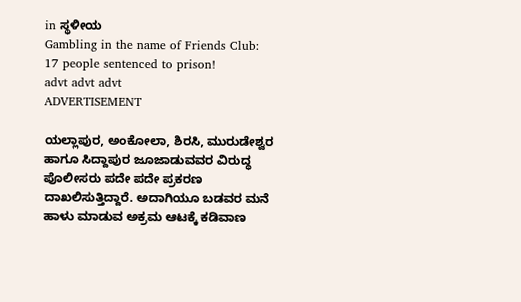in ಸ್ಥಳೀಯ
Gambling in the name of Friends Club: 17 people sentenced to prison!
advt advt advt
ADVERTISEMENT

ಯಲ್ಲಾಪುರ, ಅಂಕೋಲಾ, ಶಿರಸಿ, ಮುರುಡೇಶ್ವರ ಹಾಗೂ ಸಿದ್ದಾಪುರ ಜೂಜಾಡುವವರ ವಿರುದ್ಧ ಪೊಲೀಸರು ಪದೇ ಪದೇ ಪ್ರಕರಣ ದಾಖಲಿಸುತ್ತಿದ್ದಾರೆ. ಅದಾಗಿಯೂ ಬಡವರ ಮನೆ ಹಾಳು ಮಾಡುವ ಅಕ್ರಮ ಆಟಕ್ಕೆ ಕಡಿವಾಣ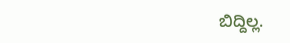ಬಿದ್ದಿಲ್ಲ.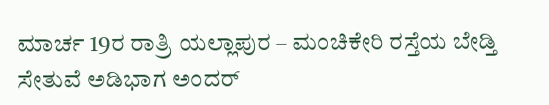ಮಾರ್ಚ 19ರ ರಾತ್ರಿ ಯಲ್ಲಾಪುರ – ಮಂಚಿಕೇರಿ ರಸ್ತೆಯ ಬೇಡ್ತಿ ಸೇತುವೆ ಅಡಿಭಾಗ ಅಂದರ್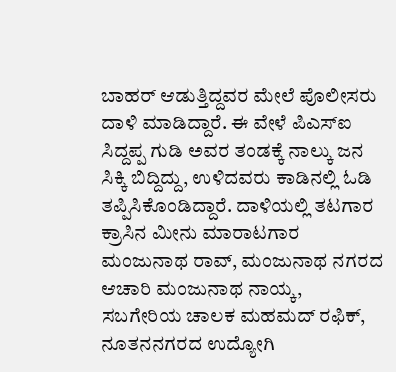ಬಾಹರ್ ಆಡುತ್ತಿದ್ದವರ ಮೇಲೆ ಪೊಲೀಸರು ದಾಳಿ ಮಾಡಿದ್ದಾರೆ. ಈ ವೇಳೆ ಪಿಎಸ್‌ಐ ಸಿದ್ದಪ್ಪ ಗುಡಿ ಅವರ ತಂಡಕ್ಕೆ ನಾಲ್ಕು ಜನ ಸಿಕ್ಕಿ ಬಿದ್ದಿದ್ದು, ಉಳಿದವರು ಕಾಡಿನಲ್ಲಿ ಓಡಿ ತಪ್ಪಿಸಿಕೊಂಡಿದ್ದಾರೆ. ದಾಳಿಯಲ್ಲಿ ತಟಗಾರ ಕ್ರಾಸಿನ ಮೀನು ಮಾರಾಟಗಾರ ಮಂಜುನಾಥ ರಾವ್, ಮಂಜುನಾಥ ನಗರದ ಆಚಾರಿ ಮಂಜುನಾಥ ನಾಯ್ಕ, ಸಬಗೇರಿಯ ಚಾಲಕ ಮಹಮದ್ ರಫಿಕ್, ನೂತನನಗರದ ಉದ್ಯೋಗಿ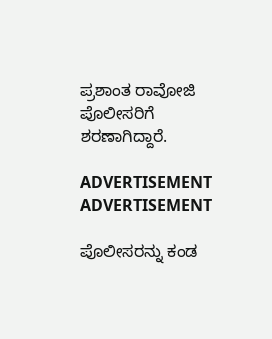ಪ್ರಶಾಂತ ರಾವೋಜಿ ಪೊಲೀಸರಿಗೆ ಶರಣಾಗಿದ್ದಾರೆ.

ADVERTISEMENT
ADVERTISEMENT

ಪೊಲೀಸರನ್ನು ಕಂಡ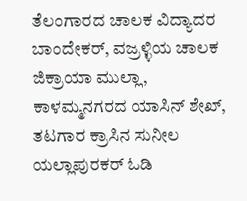ತೆಲಂಗಾರದ ಚಾಲಕ ವಿದ್ಯಾದರ ಬಾಂದೇಕರ್, ವಜ್ರಳ್ಳಿಯ ಚಾಲಕ ಜಿಕ್ರಾಯಾ ಮುಲ್ಲಾ, ಕಾಳಮ್ಮನಗರದ ಯಾಸಿನ್ ಶೇಖ್, ತಟಗಾರ ಕ್ರಾಸಿನ ಸುನೀಲ ಯಲ್ಲಾಪುರಕರ್ ಓಡಿ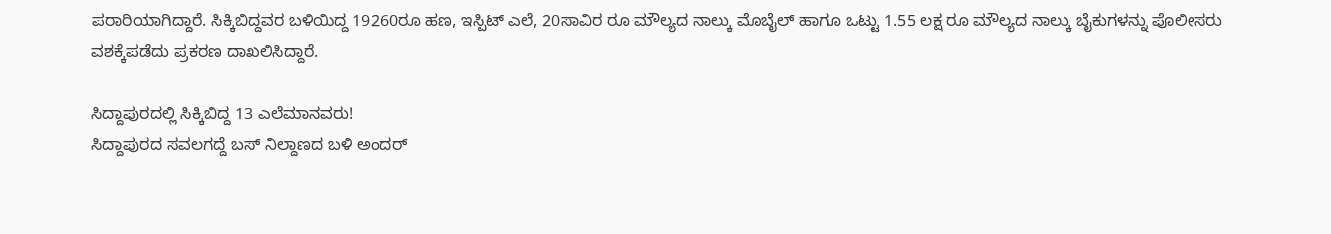ಪರಾರಿಯಾಗಿದ್ದಾರೆ. ಸಿಕ್ಕಿಬಿದ್ದವರ ಬಳಿಯಿದ್ದ 19260ರೂ ಹಣ, ಇಸ್ಪಿಟ್ ಎಲೆ, 20ಸಾವಿರ ರೂ ಮೌಲ್ಯದ ನಾಲ್ಕು ಮೊಬೈಲ್ ಹಾಗೂ ಒಟ್ಟು 1.55 ಲಕ್ಷ ರೂ ಮೌಲ್ಯದ ನಾಲ್ಕು ಬೈಕುಗಳನ್ನು ಪೊಲೀಸರು ವಶಕ್ಕೆಪಡೆದು ಪ್ರಕರಣ ದಾಖಲಿಸಿದ್ದಾರೆ.

ಸಿದ್ದಾಪುರದಲ್ಲಿ ಸಿಕ್ಕಿಬಿದ್ದ 13 ಎಲೆಮಾನವರು!
ಸಿದ್ದಾಪುರದ ಸವಲಗದ್ದೆ ಬಸ್ ನಿಲ್ದಾಣದ ಬಳಿ ಅಂದರ್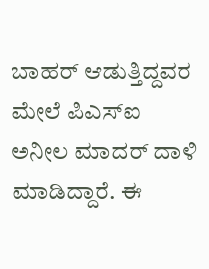ಬಾಹರ್ ಆಡುತ್ತಿದ್ದವರ ಮೇಲೆ ಪಿಎಸ್‌ಐ ಅನೀಲ ಮಾದರ್ ದಾಳಿ ಮಾಡಿದ್ದಾರೆ. ಈ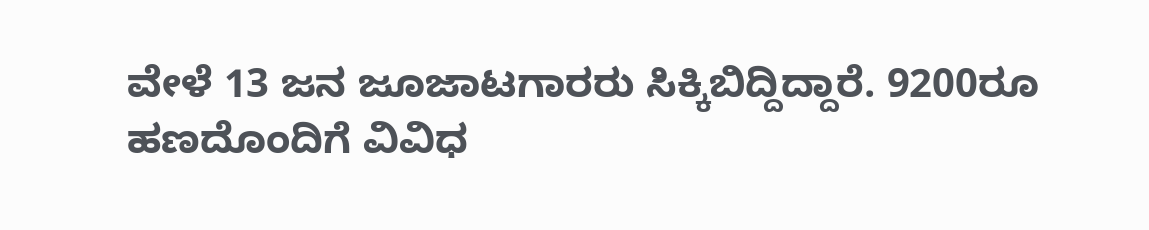ವೇಳೆ 13 ಜನ ಜೂಜಾಟಗಾರರು ಸಿಕ್ಕಿಬಿದ್ದಿದ್ದಾರೆ. 9200ರೂ ಹಣದೊಂದಿಗೆ ವಿವಿಧ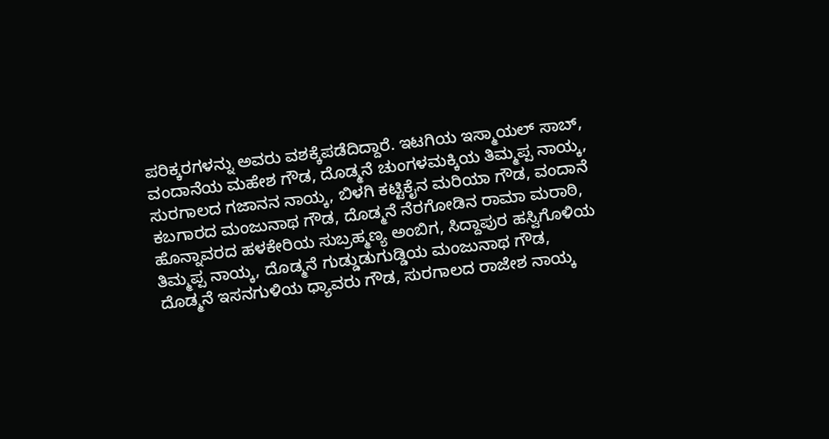ಪರಿಕ್ಕರಗಳನ್ನು ಅವರು ವಶಕ್ಕೆಪಡೆದಿದ್ದಾರೆ. ಇಟಗಿಯ ಇಸ್ಮಾಯಲ್ ಸಾಬ್, ವಂದಾನೆಯ ಮಹೇಶ ಗೌಡ, ದೊಡ್ಮನೆ ಚುಂಗಳಮಕ್ಕಿಯ ತಿಮ್ಮಪ್ಪ ನಾಯ್ಕ, ಸುರಗಾಲದ ಗಜಾನನ ನಾಯ್ಕ, ಬಿಳಗಿ ಕಟ್ಟಿಕೈನ ಮರಿಯಾ ಗೌಡ, ವಂದಾನೆ ಕಬಗಾರದ ಮಂಜುನಾಥ ಗೌಡ, ದೊಡ್ಮನೆ ನೆರಗೋಡಿನ ರಾಮಾ ಮರಾಠಿ, ಹೊನ್ನಾವರದ ಹಳಕೇರಿಯ ಸುಬ್ರಹ್ಮಣ್ಯ ಅಂಬಿಗ, ಸಿದ್ದಾಪುರ ಹಸ್ವಿಗೊಳಿಯ ತಿಮ್ಮಪ್ಪ ನಾಯ್ಕ, ದೊಡ್ಮನೆ ಗುಡ್ಡುಡುಗುಡ್ಡಿಯ ಮಂಜುನಾಥ ಗೌಡ, ದೊಡ್ಮನೆ ಇಸನಗುಳಿಯ ಧ್ಯಾವರು ಗೌಡ, ಸುರಗಾಲದ ರಾಜೇಶ ನಾಯ್ಕ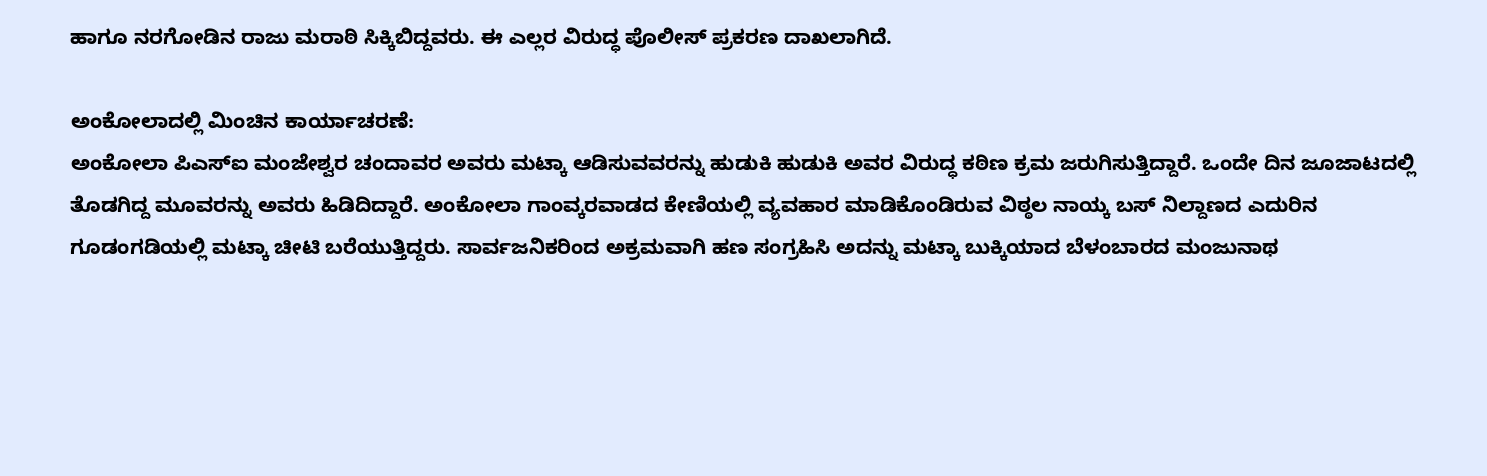ಹಾಗೂ ನರಗೋಡಿನ ರಾಜು ಮರಾಠಿ ಸಿಕ್ಕಿಬಿದ್ದವರು. ಈ ಎಲ್ಲರ ವಿರುದ್ಧ ಪೊಲೀಸ್ ಪ್ರಕರಣ ದಾಖಲಾಗಿದೆ.

ಅಂಕೋಲಾದಲ್ಲಿ ಮಿಂಚಿನ ಕಾರ್ಯಾಚರಣೆ:
ಅಂಕೋಲಾ ಪಿಎಸ್‌ಐ ಮಂಜೇಶ್ವರ ಚಂದಾವರ ಅವರು ಮಟ್ಕಾ ಆಡಿಸುವವರನ್ನು ಹುಡುಕಿ ಹುಡುಕಿ ಅವರ ವಿರುದ್ಧ ಕಠಿಣ ಕ್ರಮ ಜರುಗಿಸುತ್ತಿದ್ದಾರೆ. ಒಂದೇ ದಿನ ಜೂಜಾಟದಲ್ಲಿ ತೊಡಗಿದ್ದ ಮೂವರನ್ನು ಅವರು ಹಿಡಿದಿದ್ದಾರೆ. ಅಂಕೋಲಾ ಗಾಂವ್ಕರವಾಡದ ಕೇಣಿಯಲ್ಲಿ ವ್ಯವಹಾರ ಮಾಡಿಕೊಂಡಿರುವ ವಿಠ್ಠಲ ನಾಯ್ಕ ಬಸ್ ನಿಲ್ದಾಣದ ಎದುರಿನ ಗೂಡಂಗಡಿಯಲ್ಲಿ ಮಟ್ಕಾ ಚೀಟಿ ಬರೆಯುತ್ತಿದ್ದರು. ಸಾರ್ವಜನಿಕರಿಂದ ಅಕ್ರಮವಾಗಿ ಹಣ ಸಂಗ್ರಹಿಸಿ ಅದನ್ನು ಮಟ್ಕಾ ಬುಕ್ಕಿಯಾದ ಬೆಳಂಬಾರದ ಮಂಜುನಾಥ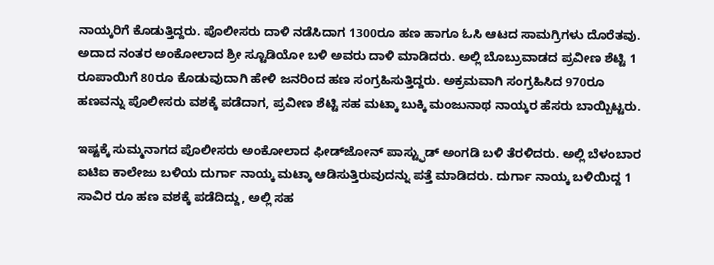ನಾಯ್ಕರಿಗೆ ಕೊಡುತ್ತಿದ್ದರು. ಪೊಲೀಸರು ದಾಳಿ ನಡೆಸಿದಾಗ 1300ರೂ ಹಣ ಹಾಗೂ ಓಸಿ ಆಟದ ಸಾಮಗ್ರಿಗಳು ದೊರೆತವು. ಅದಾದ ನಂತರ ಅಂಕೋಲಾದ ಶ್ರೀ ಸ್ಟೂಡಿಯೋ ಬಳಿ ಅವರು ದಾಳಿ ಮಾಡಿದರು. ಅಲ್ಲಿ ಬೊಬ್ರುವಾಡದ ಪ್ರವೀಣ ಶೆಟ್ಟಿ 1 ರೂಪಾಯಿಗೆ 80ರೂ ಕೊಡುವುದಾಗಿ ಹೇಳಿ ಜನರಿಂದ ಹಣ ಸಂಗ್ರಹಿಸುತ್ತಿದ್ದರು. ಅಕ್ರಮವಾಗಿ ಸಂಗ್ರಹಿಸಿದ 970ರೂ ಹಣವನ್ನು ಪೊಲೀಸರು ವಶಕ್ಕೆ ಪಡೆದಾಗ, ಪ್ರವೀಣ ಶೆಟ್ಟಿ ಸಹ ಮಟ್ಕಾ ಬುಕ್ಕಿ ಮಂಜುನಾಥ ನಾಯ್ಕರ ಹೆಸರು ಬಾಯ್ಬಿಟ್ಟರು.

ಇಷ್ಟಕ್ಕೆ ಸುಮ್ಮನಾಗದ ಪೊಲೀಸರು ಅಂಕೋಲಾದ ಫೀಡ್‌ಜೋನ್ ಪಾಸ್ಟ್ಫುಡ್ ಅಂಗಡಿ ಬಳಿ ತೆರಳಿದರು. ಅಲ್ಲಿ ಬೆಳಂಬಾರ ಐಟಿಐ ಕಾಲೇಜು ಬಳಿಯ ದುರ್ಗಾ ನಾಯ್ಕ ಮಟ್ಕಾ ಆಡಿಸುತ್ತಿರುವುದನ್ನು ಪತ್ತೆ ಮಾಡಿದರು. ದುರ್ಗಾ ನಾಯ್ಕ ಬಳಿಯಿದ್ದ 1 ಸಾವಿರ ರೂ ಹಣ ವಶಕ್ಕೆ ಪಡೆದಿದ್ದು, ಅಲ್ಲಿ ಸಹ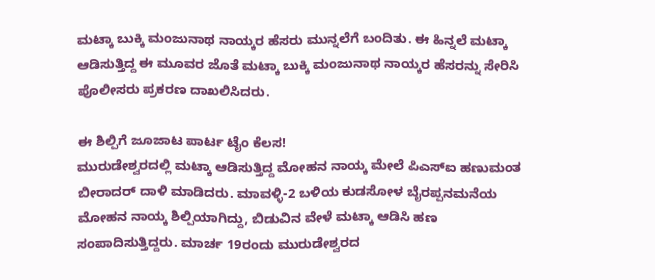ಮಟ್ಕಾ ಬುಕ್ಕಿ ಮಂಜುನಾಥ ನಾಯ್ಕರ ಹೆಸರು ಮುನ್ನಲೆಗೆ ಬಂದಿತು. ಈ ಹಿನ್ನಲೆ ಮಟ್ಕಾ ಆಡಿಸುತ್ತಿದ್ದ ಈ ಮೂವರ ಜೊತೆ ಮಟ್ಕಾ ಬುಕ್ಕಿ ಮಂಜುನಾಥ ನಾಯ್ಕರ ಹೆಸರನ್ನು ಸೇರಿಸಿ ಪೊಲೀಸರು ಪ್ರಕರಣ ದಾಖಲಿಸಿದರು.

ಈ ಶಿಲ್ಪಿಗೆ ಜೂಜಾಟ ಪಾರ್ಟ ಟೈಂ ಕೆಲಸ!
ಮುರುಡೇಶ್ವರದಲ್ಲಿ ಮಟ್ಕಾ ಆಡಿಸುತ್ತಿದ್ದ ಮೋಹನ ನಾಯ್ಕ ಮೇಲೆ ಪಿಎಸ್‌ಐ ಹಣುಮಂತ ಬೀರಾದರ್ ದಾಳಿ ಮಾಡಿದರು. ಮಾವಳ್ಳಿ-2 ಬಳಿಯ ಕುಡಸೋಳ ಬೈರಪ್ಪನಮನೆಯ ಮೋಹನ ನಾಯ್ಕ ಶಿಲ್ಪಿಯಾಗಿದ್ದು, ಬಿಡುವಿನ ವೇಳೆ ಮಟ್ಕಾ ಆಡಿಸಿ ಹಣ ಸಂಪಾದಿಸುತ್ತಿದ್ದರು. ಮಾರ್ಚ 19ರಂದು ಮುರುಡೇಶ್ವರದ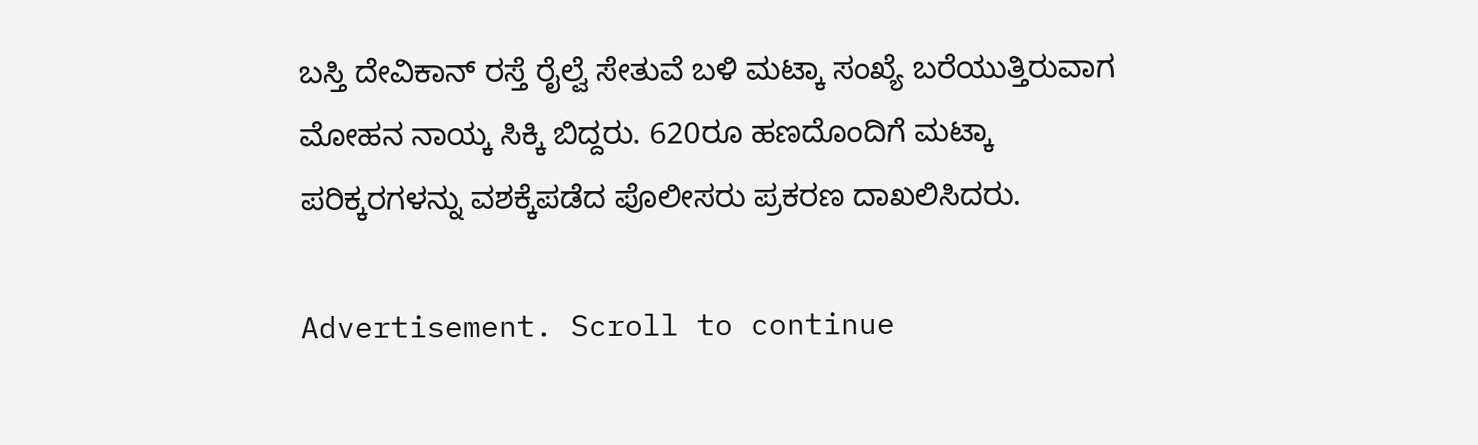ಬಸ್ತಿ ದೇವಿಕಾನ್ ರಸ್ತೆ ರೈಲ್ವೆ ಸೇತುವೆ ಬಳಿ ಮಟ್ಕಾ ಸಂಖ್ಯೆ ಬರೆಯುತ್ತಿರುವಾಗ ಮೋಹನ ನಾಯ್ಕ ಸಿಕ್ಕಿ ಬಿದ್ದರು. 620ರೂ ಹಣದೊಂದಿಗೆ ಮಟ್ಕಾ ಪರಿಕ್ಕರಗಳನ್ನು ವಶಕ್ಕೆಪಡೆದ ಪೊಲೀಸರು ಪ್ರಕರಣ ದಾಖಲಿಸಿದರು.

Advertisement. Scroll to continue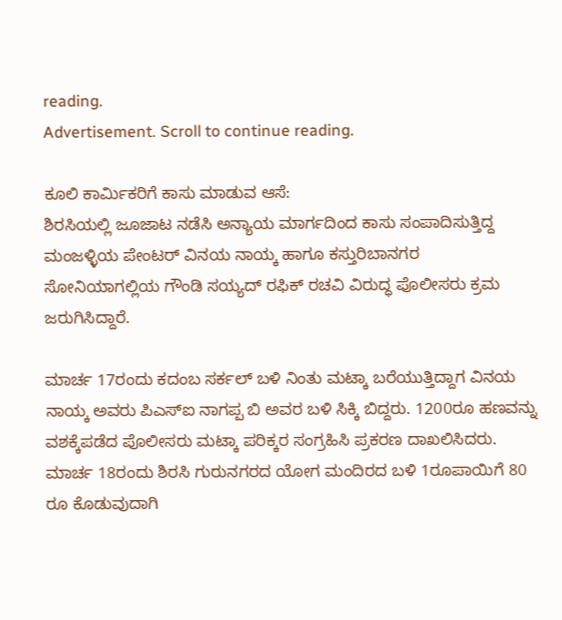reading.
Advertisement. Scroll to continue reading.

ಕೂಲಿ ಕಾರ್ಮಿಕರಿಗೆ ಕಾಸು ಮಾಡುವ ಆಸೆ:
ಶಿರಸಿಯಲ್ಲಿ ಜೂಜಾಟ ನಡೆಸಿ ಅನ್ಯಾಯ ಮಾರ್ಗದಿಂದ ಕಾಸು ಸಂಪಾದಿಸುತ್ತಿದ್ದ ಮಂಜಳ್ಳಿಯ ಪೇಂಟರ್ ವಿನಯ ನಾಯ್ಕ ಹಾಗೂ ಕಸ್ತುರಿಬಾನಗರ ಸೋನಿಯಾಗಲ್ಲಿಯ ಗೌಂಡಿ ಸಯ್ಯದ್ ರಫಿಕ್ ರಚವಿ ವಿರುದ್ಧ ಪೊಲೀಸರು ಕ್ರಮ ಜರುಗಿಸಿದ್ದಾರೆ.

ಮಾರ್ಚ 17ರಂದು ಕದಂಬ ಸರ್ಕಲ್ ಬಳಿ ನಿಂತು ಮಟ್ಕಾ ಬರೆಯುತ್ತಿದ್ದಾಗ ವಿನಯ ನಾಯ್ಕ ಅವರು ಪಿಎಸ್‌ಐ ನಾಗಪ್ಪ ಬಿ ಅವರ ಬಳಿ ಸಿಕ್ಕಿ ಬಿದ್ದರು. 1200ರೂ ಹಣವನ್ನು ವಶಕ್ಕೆಪಡೆದ ಪೊಲೀಸರು ಮಟ್ಕಾ ಪರಿಕ್ಕರ ಸಂಗ್ರಹಿಸಿ ಪ್ರಕರಣ ದಾಖಲಿಸಿದರು. ಮಾರ್ಚ 18ರಂದು ಶಿರಸಿ ಗುರುನಗರದ ಯೋಗ ಮಂದಿರದ ಬಳಿ 1ರೂಪಾಯಿಗೆ 80 ರೂ ಕೊಡುವುದಾಗಿ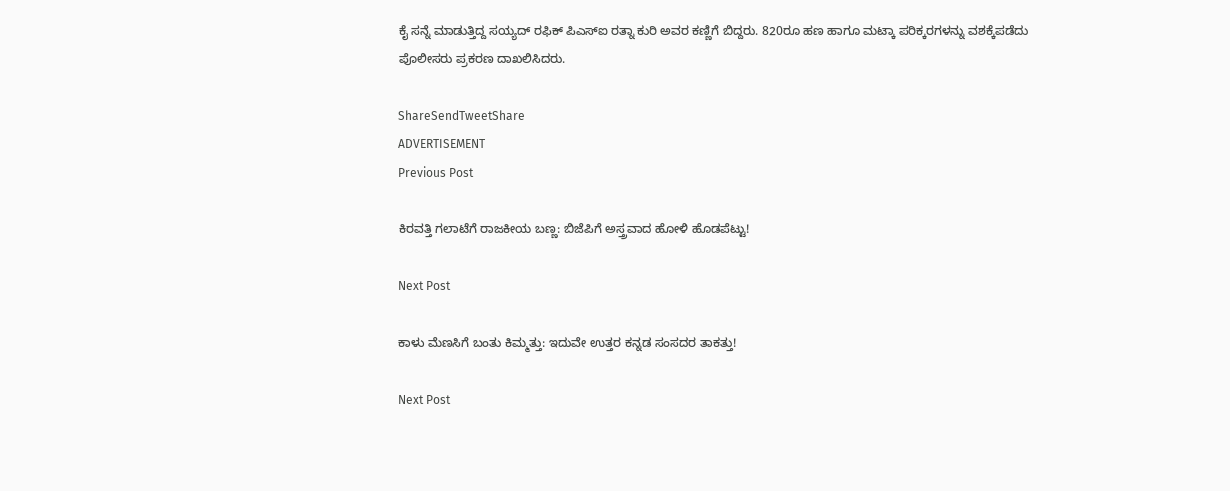ಕೈ ಸನ್ನೆ ಮಾಡುತ್ತಿದ್ದ ಸಯ್ಯದ್ ರಫಿಕ್ ಪಿಎಸ್‌ಐ ರತ್ನಾ ಕುರಿ ಅವರ ಕಣ್ಣಿಗೆ ಬಿದ್ದರು. 820ರೂ ಹಣ ಹಾಗೂ ಮಟ್ಕಾ ಪರಿಕ್ಕರಗಳನ್ನು ವಶಕ್ಕೆಪಡೆದು ಪೊಲೀಸರು ಪ್ರಕರಣ ದಾಖಲಿಸಿದರು.

ShareSendTweetShare
ADVERTISEMENT
Previous Post

ಕಿರವತ್ತಿ ಗಲಾಟೆಗೆ ರಾಜಕೀಯ ಬಣ್ಣ: ಬಿಜೆಪಿಗೆ ಅಸ್ತ್ರವಾದ ಹೋಳಿ ಹೊಡಪೆಟ್ಟು!

Next Post

ಕಾಳು ಮೆಣಸಿಗೆ ಬಂತು ಕಿಮ್ಮತ್ತು: ಇದುವೇ ಉತ್ತರ ಕನ್ನಡ ಸಂಸದರ ತಾಕತ್ತು!

Next Post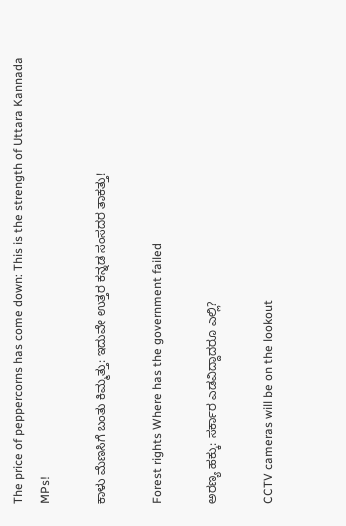The price of peppercorns has come down: This is the strength of Uttara Kannada MPs!

ಕಾಳು ಮೆಣಸಿಗೆ ಬಂತು ಕಿಮ್ಮತ್ತು: ಇದುವೇ ಉತ್ತರ ಕನ್ನಡ ಸಂಸದರ ತಾಕತ್ತು!

Forest rights Where has the government failed

ಅರಣ್ಯ ಹಕ್ಕು: ಸರ್ಕಾರ ಎಡವಿದ್ದಾದರೂ ಎಲ್ಲಿ?

CCTV cameras will be on the lookout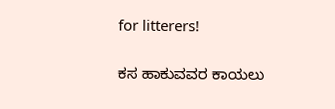for litterers!

ಕಸ ಹಾಕುವವರ ಕಾಯಲು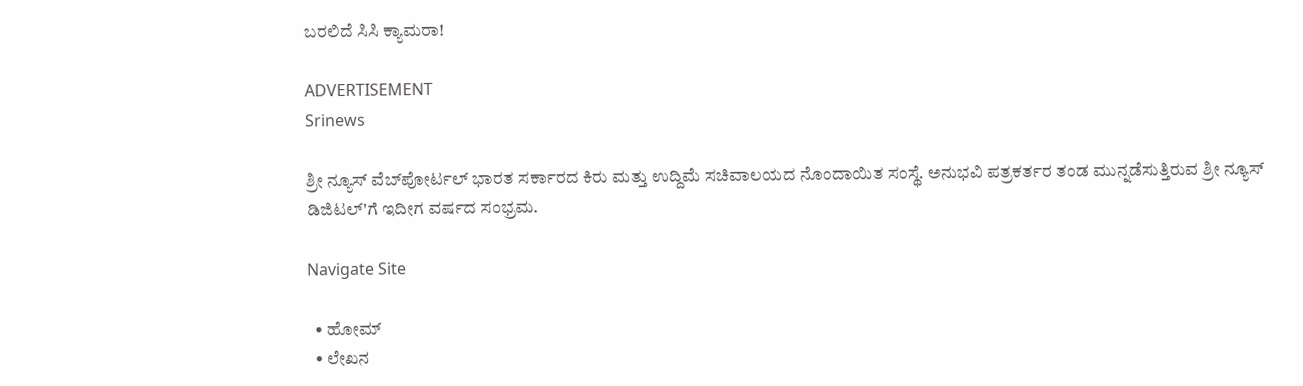ಬರಲಿದೆ ಸಿಸಿ ಕ್ಯಾಮರಾ!

ADVERTISEMENT
Srinews

ಶ್ರೀ ನ್ಯೂಸ್ ವೆಬ್‌ಪೋರ್ಟಲ್ ಭಾರತ ಸರ್ಕಾರದ ಕಿರು ಮತ್ತು ಉದ್ದಿಮೆ ಸಚಿವಾಲಯದ ನೊಂದಾಯಿತ ಸಂಸ್ಥೆ. ಅನುಭವಿ ಪತ್ರಕರ್ತರ ತಂಡ ಮುನ್ನಡೆಸುತ್ತಿರುವ ಶ್ರೀ ನ್ಯೂಸ್ ಡಿಜಿಟಲ್'ಗೆ ಇದೀಗ ವರ್ಷದ ಸಂಭ್ರಮ.

Navigate Site

  • ಹೋಮ್
  • ಲೇಖನ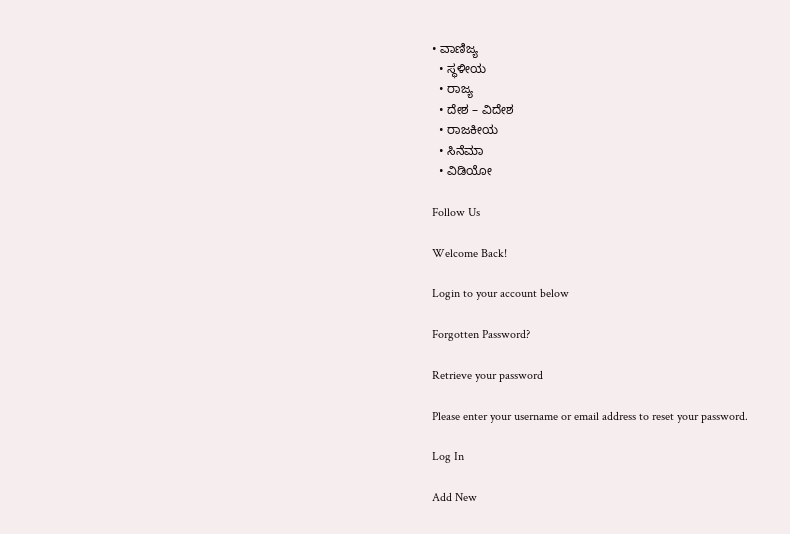• ವಾಣಿಜ್ಯ
  • ಸ್ಥಳೀಯ
  • ರಾಜ್ಯ
  • ದೇಶ – ವಿದೇಶ
  • ರಾಜಕೀಯ
  • ಸಿನೆಮಾ
  • ವಿಡಿಯೋ

Follow Us

Welcome Back!

Login to your account below

Forgotten Password?

Retrieve your password

Please enter your username or email address to reset your password.

Log In

Add New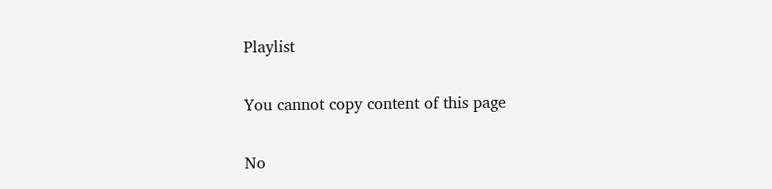Playlist

You cannot copy content of this page

No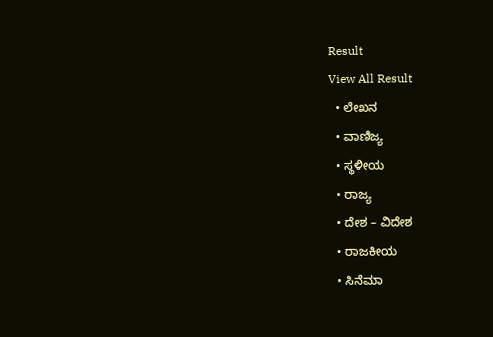Result
View All Result
  • ಲೇಖನ
  • ವಾಣಿಜ್ಯ
  • ಸ್ಥಳೀಯ
  • ರಾಜ್ಯ
  • ದೇಶ – ವಿದೇಶ
  • ರಾಜಕೀಯ
  • ಸಿನೆಮಾ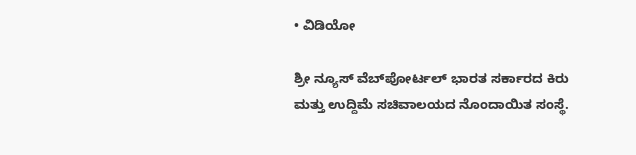• ವಿಡಿಯೋ

ಶ್ರೀ ನ್ಯೂಸ್ ವೆಬ್‌ಪೋರ್ಟಲ್ ಭಾರತ ಸರ್ಕಾರದ ಕಿರು ಮತ್ತು ಉದ್ದಿಮೆ ಸಚಿವಾಲಯದ ನೊಂದಾಯಿತ ಸಂಸ್ಥೆ.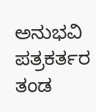ಅನುಭವಿ ಪತ್ರಕರ್ತರ ತಂಡ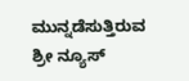ಮುನ್ನಡೆಸುತ್ತಿರುವ ಶ್ರೀ ನ್ಯೂಸ್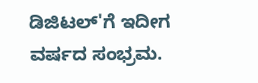ಡಿಜಿಟಲ್'ಗೆ ಇದೀಗ ವರ್ಷದ ಸಂಭ್ರಮ.